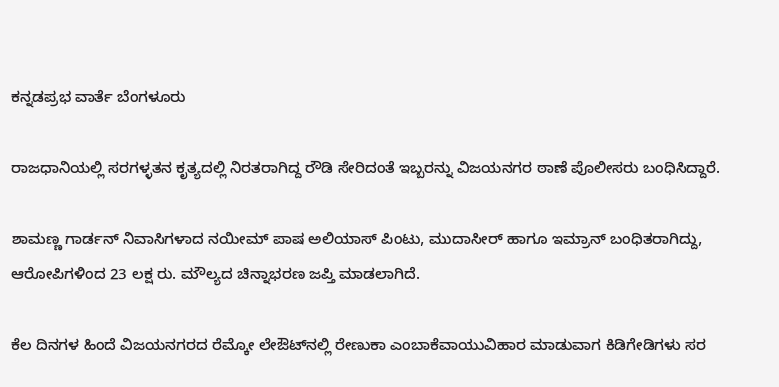ಕನ್ನಡಪ್ರಭ ವಾರ್ತೆ ಬೆಂಗಳೂರು

ರಾಜಧಾನಿಯಲ್ಲಿ ಸರಗಳ್ಳತನ ಕೃತ್ಯದಲ್ಲಿ ನಿರತರಾಗಿದ್ದ ರೌಡಿ ಸೇರಿದಂತೆ ಇಬ್ಬರನ್ನು ವಿಜಯನಗರ ಠಾಣೆ ಪೊಲೀಸರು ಬಂಧಿಸಿದ್ದಾರೆ.

ಶಾಮಣ್ಣ ಗಾರ್ಡನ್‌ ನಿವಾಸಿಗಳಾದ ನಯೀಮ್ ಪಾಷ ಅಲಿಯಾಸ್ ಪಿಂಟು, ಮುದಾಸೀರ್ ಹಾಗೂ ಇಮ್ರಾನ್ ಬಂಧಿತರಾಗಿದ್ದು, ಆರೋಪಿಗಳಿಂದ 23 ಲಕ್ಷ ರು. ಮೌಲ್ಯದ ಚಿನ್ನಾಭರಣ ಜಪ್ತಿ ಮಾಡಲಾಗಿದೆ.

ಕೆಲ ದಿನಗಳ ಹಿಂದೆ ವಿಜಯನಗರದ ರೆಮ್ಕೋ ಲೇಔಟ್‌ನಲ್ಲಿ ರೇಣುಕಾ ಎಂಬಾಕೆವಾಯುವಿಹಾರ ಮಾಡುವಾಗ ಕಿಡಿಗೇಡಿಗಳು ಸರ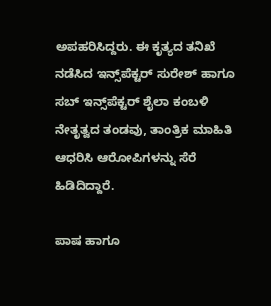ಅಪಹರಿಸಿದ್ದರು. ಈ ಕೃತ್ಯದ ತನಿಖೆ ನಡೆಸಿದ ಇನ್ಸ್‌ಪೆಕ್ಟರ್ ಸುರೇಶ್ ಹಾಗೂ ಸಬ್‌ ಇನ್ಸ್‌ಪೆಕ್ಟರ್ ಶೈಲಾ ಕಂಬಳಿ ನೇತೃತ್ವದ ತಂಡವು, ತಾಂತ್ರಿಕ ಮಾಹಿತಿ ಆಧರಿಸಿ ಆರೋಪಿಗಳನ್ನು ಸೆರೆ ಹಿಡಿದಿದ್ದಾರೆ.

ಪಾಷ ಹಾಗೂ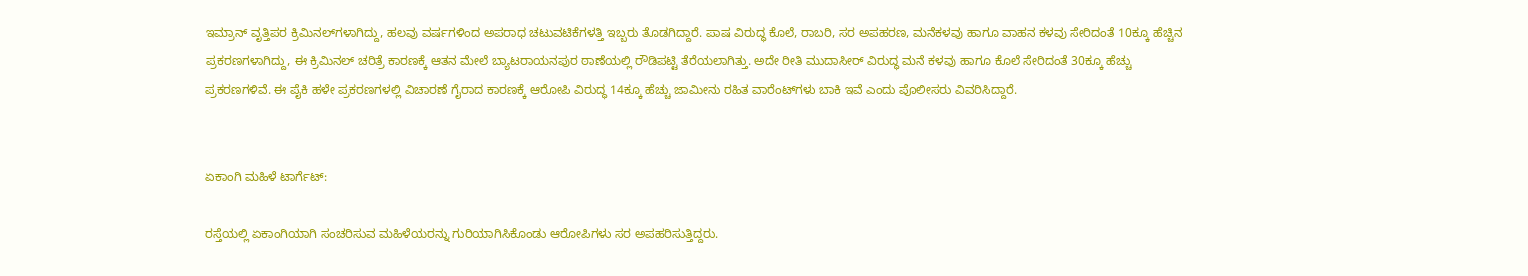ಇಮ್ರಾನ್‌ ವೃತ್ತಿಪರ ಕ್ರಿಮಿನಲ್‌ಗಳಾಗಿದ್ದು, ಹಲವು ವರ್ಷಗಳಿಂದ ಅಪರಾಧ ಚಟುವಟಿಕೆಗಳತ್ತಿ ಇಬ್ಬರು ತೊಡಗಿದ್ದಾರೆ. ಪಾಷ ವಿರುದ್ಧ ಕೊಲೆ, ರಾಬರಿ, ಸರ ಅಪಹರಣ, ಮನೆಕಳವು ಹಾಗೂ ವಾಹನ ಕಳವು ಸೇರಿದಂತೆ 10ಕ್ಕೂ ಹೆಚ್ಚಿನ ಪ್ರಕರಣಗಳಾಗಿದ್ದು, ಈ ಕ್ರಿಮಿನಲ್ ಚರಿತ್ರೆ ಕಾರಣಕ್ಕೆ ಆತನ ಮೇಲೆ ಬ್ಯಾಟರಾಯನಪುರ ಠಾಣೆಯಲ್ಲಿ ರೌಡಿಪಟ್ಟಿ ತೆರೆಯಲಾಗಿತ್ತು. ಅದೇ ರೀತಿ ಮುದಾಸೀರ್ ವಿರುದ್ಧ ಮನೆ ಕಳವು ಹಾಗೂ ಕೊಲೆ ಸೇರಿದಂತೆ 30ಕ್ಕೂ ಹೆಚ್ಚು ಪ್ರಕರಣಗಳಿವೆ. ಈ ಪೈಕಿ ಹಳೇ ಪ್ರಕರಣಗಳಲ್ಲಿ ವಿಚಾರಣೆ ಗೈರಾದ ಕಾರಣಕ್ಕೆ ಆರೋಪಿ ವಿರುದ್ಧ 14ಕ್ಕೂ ಹೆಚ್ಚು ಜಾಮೀನು ರಹಿತ ವಾರೆಂಟ್‌ಗಳು ಬಾಕಿ ಇವೆ ಎಂದು ಪೊಲೀಸರು ವಿವರಿಸಿದ್ದಾರೆ.


ಏಕಾಂಗಿ ಮಹಿಳೆ ಟಾರ್ಗೆಟ್‌:

ರಸ್ತೆಯಲ್ಲಿ ಏಕಾಂಗಿಯಾಗಿ ಸಂಚರಿಸುವ ಮಹಿಳೆಯರನ್ನು ಗುರಿಯಾಗಿಸಿಕೊಂಡು ಆರೋಪಿಗಳು ಸರ ಅಪಹರಿಸುತ್ತಿದ್ದರು.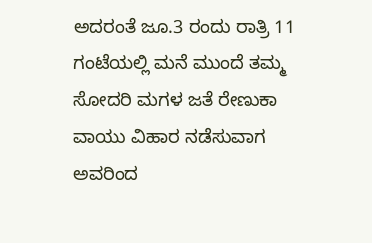ಅದರಂತೆ ಜೂ.3 ರಂದು ರಾತ್ರಿ 11 ಗಂಟೆಯಲ್ಲಿ ಮನೆ ಮುಂದೆ ತಮ್ಮ ಸೋದರಿ ಮಗಳ ಜತೆ ರೇಣುಕಾ ವಾಯು ವಿಹಾರ ನಡೆಸುವಾಗ ಅವರಿಂದ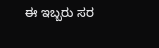ಈ ಇಬ್ಬರು ಸರ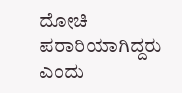ದೋಚಿ ಪರಾರಿಯಾಗಿದ್ದರು ಎಂದು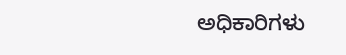ಅಧಿಕಾರಿಗಳು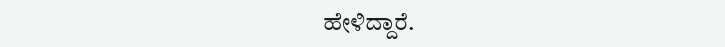ಹೇಳಿದ್ದಾರೆ.